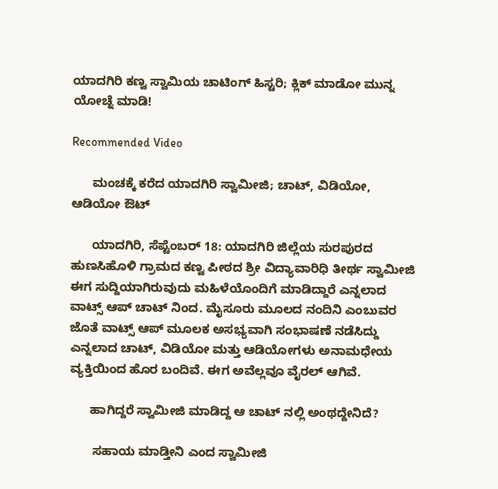ಯಾದಗಿರಿ ಕಣ್ವ ಸ್ವಾಮಿಯ ಚಾಟಿಂಗ್ ಹಿಸ್ಟರಿ; ಕ್ಲಿಕ್ ಮಾಡೋ ಮುನ್ನ ಯೋಚ್ನೆ ಮಾಡಿ!

Recommended Video

      ಮಂಚಕ್ಕೆ ಕರೆದ ಯಾದಗಿರಿ ಸ್ವಾಮೀಜಿ; ಚಾಟ್, ವಿಡಿಯೋ, ಆಡಿಯೋ ಔಟ್

      ಯಾದಗಿರಿ, ಸೆಪ್ಟೆಂಬರ್ 18: ಯಾದಗಿರಿ ಜಿಲ್ಲೆಯ ಸುರಪುರದ ಹುಣಸಿಹೊಳಿ ಗ್ರಾಮದ ಕಣ್ವ ಪೀಠದ ಶ್ರೀ ವಿದ್ಯಾವಾರಿಧಿ ತೀರ್ಥ ಸ್ವಾಮೀಜಿ ಈಗ ಸುದ್ದಿಯಾಗಿರುವುದು ಮಹಿಳೆಯೊಂದಿಗೆ ಮಾಡಿದ್ದಾರೆ ಎನ್ನಲಾದ ವಾಟ್ಸ್ ಆಪ್ ಚಾಟ್ ನಿಂದ. ಮೈಸೂರು ಮೂಲದ ನಂದಿನಿ ಎಂಬುವರ ಜೊತೆ ವಾಟ್ಸ್ ಆಪ್ ಮೂಲಕ ಅಸಭ್ಯವಾಗಿ ಸಂಭಾಷಣೆ ನಡೆಸಿದ್ದು ಎನ್ನಲಾದ ಚಾಟ್, ವಿಡಿಯೋ ಮತ್ತು ಆಡಿಯೋಗಳು ಅನಾಮಧೇಯ ವ್ಯಕ್ತಿಯಿಂದ ಹೊರ ಬಂದಿವೆ. ಈಗ ಅವೆಲ್ಲವೂ ವೈರಲ್ ಆಗಿವೆ.

      ಹಾಗಿದ್ದರೆ ಸ್ವಾಮೀಜಿ ಮಾಡಿದ್ದ ಆ ಚಾಟ್ ನಲ್ಲಿ ಅಂಥದ್ದೇನಿದೆ?

       ಸಹಾಯ ಮಾಡ್ತೀನಿ ಎಂದ ಸ್ವಾಮೀಜಿ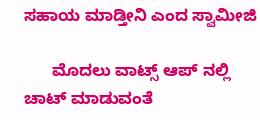ಸಹಾಯ ಮಾಡ್ತೀನಿ ಎಂದ ಸ್ವಾಮೀಜಿ

      ಮೊದಲು ವಾಟ್ಸ್ ಆಪ್ ನಲ್ಲಿ ಚಾಟ್ ಮಾಡುವಂತೆ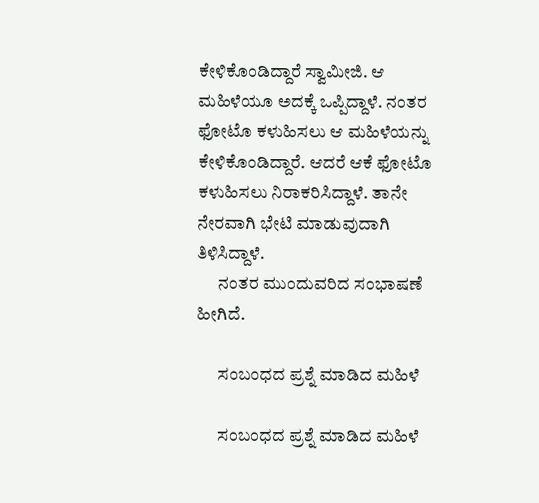ಕೇಳಿಕೊಂಡಿದ್ದಾರೆ ಸ್ವಾಮೀಜಿ. ಆ ಮಹಿಳೆಯೂ ಅದಕ್ಕೆ ಒಪ್ಪಿದ್ದಾಳೆ. ನಂತರ ಫೋಟೊ ಕಳುಹಿಸಲು ಆ ಮಹಿಳೆಯನ್ನು ಕೇಳಿಕೊಂಡಿದ್ದಾರೆ. ಆದರೆ ಆಕೆ ಫೋಟೊ ಕಳುಹಿಸಲು ನಿರಾಕರಿಸಿದ್ದಾಳೆ. ತಾನೇ ನೇರವಾಗಿ ಭೇಟಿ ಮಾಡುವುದಾಗಿ ತಿಳಿಸಿದ್ದಾಳೆ.
      ನಂತರ ಮುಂದುವರಿದ ಸಂಭಾಷಣೆ ಹೀಗಿದೆ.

      ಸಂಬಂಧದ ಪ್ರಶ್ನೆ ಮಾಡಿದ ಮಹಿಳೆ

      ಸಂಬಂಧದ ಪ್ರಶ್ನೆ ಮಾಡಿದ ಮಹಿಳೆ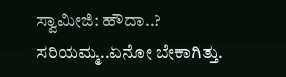ಸ್ವಾಮೀಜಿ: ಹೌದಾ..? ಸರಿಯಮ್ಮ..ಏನೋ ಬೇಕಾಗಿತ್ತು.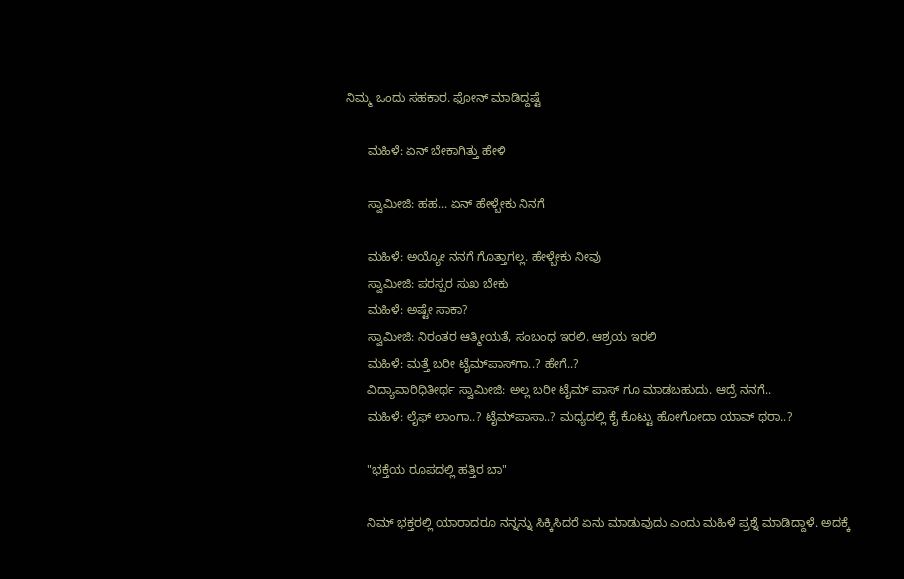ನಿಮ್ಮ ಒಂದು ಸಹಕಾರ. ಫೋನ್ ಮಾಡಿದ್ದಷ್ಟೆ

      ಮಹಿಳೆ: ಏನ್ ಬೇಕಾಗಿತ್ತು ಹೇಳಿ

      ಸ್ವಾಮೀಜಿ: ಹಹ... ಏನ್ ಹೇಳ್ಬೇಕು ನಿನಗೆ

      ಮಹಿಳೆ: ಅಯ್ಯೋ ನನಗೆ ಗೊತ್ತಾಗಲ್ಲ. ಹೇಳ್ಬೇಕು ನೀವು
      ಸ್ವಾಮೀಜಿ: ಪರಸ್ಪರ ಸುಖ ಬೇಕು
      ಮಹಿಳೆ: ಅಷ್ಟೇ ಸಾಕಾ?
      ಸ್ವಾಮೀಜಿ: ನಿರಂತರ ಆತ್ಮೀಯತೆ, ಸಂಬಂಧ ಇರಲಿ. ಆಶ್ರಯ ಇರಲಿ
      ಮಹಿಳೆ: ಮತ್ತೆ ಬರೀ ಟೈಮ್‍ಪಾಸ್‍ಗಾ..? ಹೇಗೆ..?
      ವಿದ್ಯಾವಾರಿಧಿತೀರ್ಥ ಸ್ವಾಮೀಜಿ: ಅಲ್ಲ ಬರೀ ಟೈಮ್ ಪಾಸ್ ಗೂ ಮಾಡಬಹುದು. ಆದ್ರೆ ನನಗೆ..
      ಮಹಿಳೆ: ಲೈಫ್ ‍ಲಾಂಗಾ..? ಟೈಮ್‍ಪಾಸಾ..? ಮಧ್ಯದಲ್ಲಿ ಕೈ ಕೊಟ್ಟು ಹೋಗೋದಾ ಯಾವ್ ಥರಾ..?

      "ಭಕ್ತೆಯ ರೂಪದಲ್ಲಿ ಹತ್ತಿರ ಬಾ"

      ನಿಮ್ ಭಕ್ತರಲ್ಲಿ ಯಾರಾದರೂ ನನ್ನನ್ನು ಸಿಕ್ಕಿಸಿದರೆ ಏನು ಮಾಡುವುದು ಎಂದು ಮಹಿಳೆ ಪ್ರಶ್ನೆ ಮಾಡಿದ್ದಾಳೆ. ಅದಕ್ಕೆ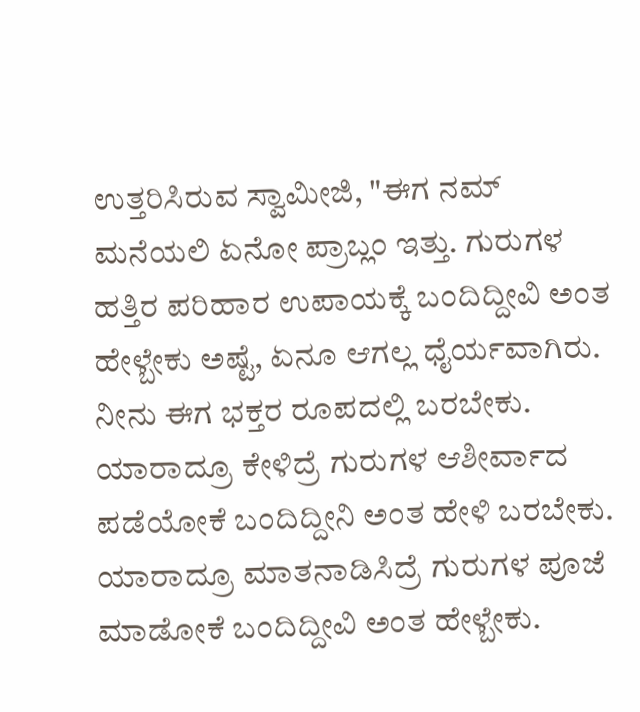ಉತ್ತರಿಸಿರುವ ಸ್ವಾಮೀಜಿ, "ಈಗ ನಮ್ ಮನೆಯಲಿ ಏನೋ ಪ್ರಾಬ್ಲಂ ಇತ್ತು. ಗುರುಗಳ ಹತ್ತಿರ ಪರಿಹಾರ ಉಪಾಯಕ್ಕೆ ಬಂದಿದ್ದೀವಿ ಅಂತ ಹೇಳ್ಬೇಕು ಅಷ್ಟೆ, ಏನೂ ಆಗಲ್ಲ ಧೈರ್ಯವಾಗಿರು. ನೀನು ಈಗ ಭಕ್ತರ ರೂಪದಲ್ಲಿ ಬರಬೇಕು. ಯಾರಾದ್ರೂ ಕೇಳಿದ್ರೆ ಗುರುಗಳ ಆಶೀರ್ವಾದ ಪಡೆಯೋಕೆ ಬಂದಿದ್ದೀನಿ ಅಂತ ಹೇಳಿ ಬರಬೇಕು. ಯಾರಾದ್ರೂ ಮಾತನಾಡಿಸಿದ್ರೆ ಗುರುಗಳ ಪೂಜೆ ಮಾಡೋಕೆ ಬಂದಿದ್ದೀವಿ ಅಂತ ಹೇಳ್ಬೇಕು.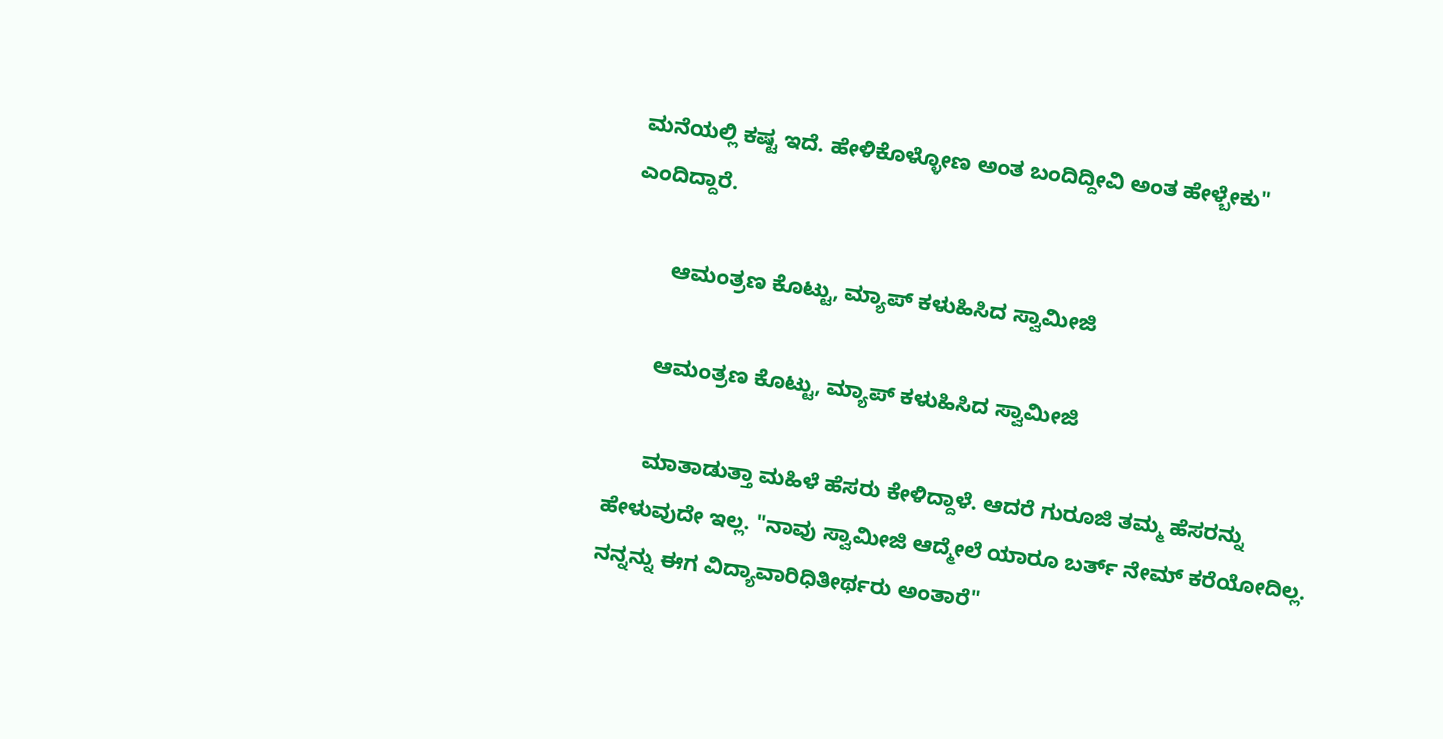ಮನೆಯಲ್ಲಿ ಕಷ್ಟ ಇದೆ. ಹೇಳಿಕೊಳ್ಳೋಣ ಅಂತ ಬಂದಿದ್ದೀವಿ ಅಂತ ಹೇಳ್ಬೇಕು" ಎಂದಿದ್ದಾರೆ.

       ಆಮಂತ್ರಣ ಕೊಟ್ಟು, ಮ್ಯಾಪ್ ಕಳುಹಿಸಿದ ಸ್ವಾಮೀಜಿ

      ಆಮಂತ್ರಣ ಕೊಟ್ಟು, ಮ್ಯಾಪ್ ಕಳುಹಿಸಿದ ಸ್ವಾಮೀಜಿ

      ಮಾತಾಡುತ್ತಾ ಮಹಿಳೆ ಹೆಸರು ಕೇಳಿದ್ದಾಳೆ. ಆದರೆ ಗುರೂಜಿ ತಮ್ಮ ಹೆಸರನ್ನು ಹೇಳುವುದೇ ಇಲ್ಲ. "ನಾವು ಸ್ವಾಮೀಜಿ ಆದ್ಮೇಲೆ ಯಾರೂ ಬರ್ತ್ ನೇಮ್ ಕರೆಯೋದಿಲ್ಲ. ನನ್ನನ್ನು ಈಗ ವಿದ್ಯಾವಾರಿಧಿತೀರ್ಥರು ಅಂತಾರೆ"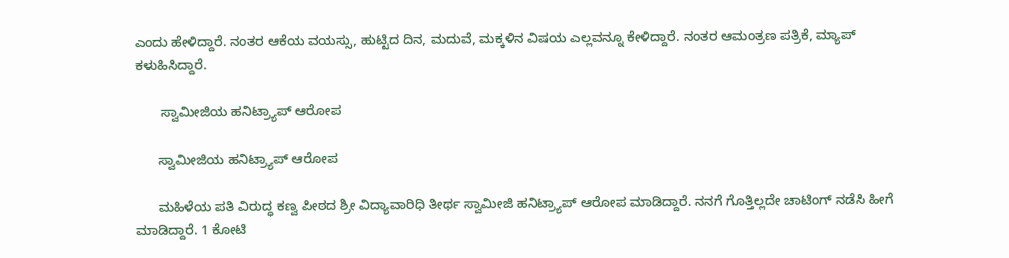ಎಂದು ಹೇಳಿದ್ದಾರೆ. ನಂತರ ಆಕೆಯ ವಯಸ್ಸು, ಹುಟ್ಟಿದ ದಿನ, ಮದುವೆ, ಮಕ್ಕಳಿನ ವಿಷಯ ಎಲ್ಲವನ್ನೂ ಕೇಳಿದ್ದಾರೆ. ನಂತರ ಆಮಂತ್ರಣ ಪತ್ರಿಕೆ, ಮ್ಯಾಪ್ ಕಳುಹಿಸಿದ್ದಾರೆ.

       ಸ್ವಾಮೀಜಿಯ ಹನಿಟ್ರ್ಯಾಪ್ ಆರೋಪ

      ಸ್ವಾಮೀಜಿಯ ಹನಿಟ್ರ್ಯಾಪ್ ಆರೋಪ

      ಮಹಿಳೆಯ ಪತಿ ವಿರುದ್ಧ ಕಣ್ವ ಪೀಠದ ಶ್ರೀ ವಿದ್ಯಾವಾರಿಧಿ ತೀರ್ಥ ಸ್ವಾಮೀಜಿ ಹನಿಟ್ರ್ಯಾಪ್ ಆರೋಪ ಮಾಡಿದ್ದಾರೆ. ನನಗೆ ಗೊತ್ತಿಲ್ಲದೇ ಚಾಟಿಂಗ್ ನಡೆಸಿ ಹೀಗೆ ಮಾಡಿದ್ದಾರೆ. 1 ಕೋಟಿ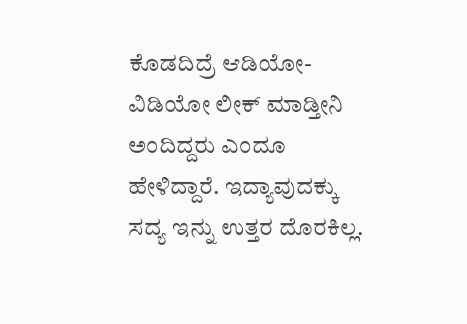ಕೊಡದಿದ್ರೆ ಆಡಿಯೋ-ವಿಡಿಯೋ ಲೀಕ್ ಮಾಡ್ತೀನಿ ಅಂದಿದ್ದರು ಎಂದೂ ಹೇಳಿದ್ದಾರೆ. ಇದ್ಯಾವುದಕ್ಕು ಸದ್ಯ ಇನ್ನು ಉತ್ತರ ದೊರಕಿಲ್ಲ.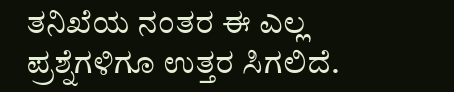ತನಿಖೆಯ ನಂತರ ಈ ಎಲ್ಲ ಪ್ರಶ್ನೆಗಳಿಗೂ ಉತ್ತರ ಸಿಗಲಿದೆ.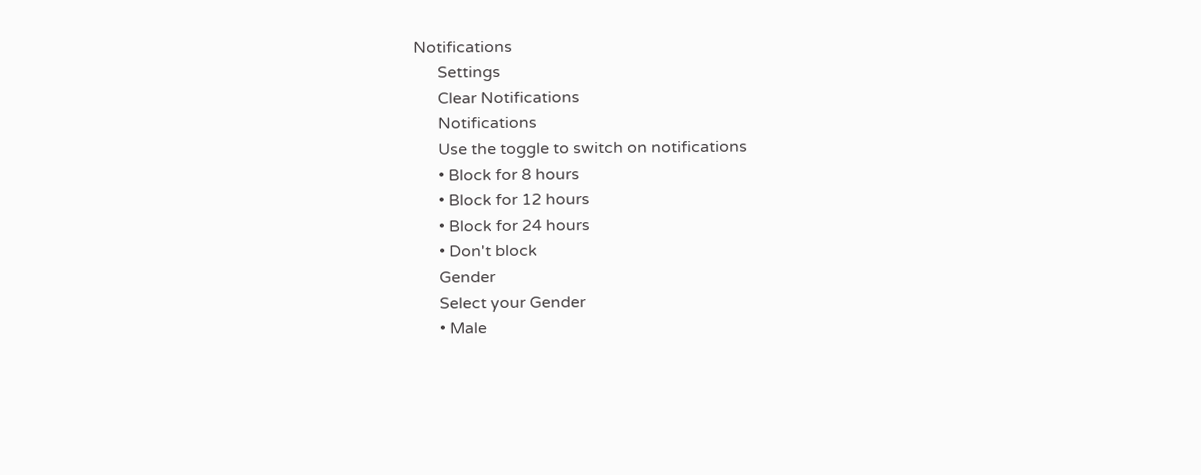Notifications
      Settings
      Clear Notifications
      Notifications
      Use the toggle to switch on notifications
      • Block for 8 hours
      • Block for 12 hours
      • Block for 24 hours
      • Don't block
      Gender
      Select your Gender
      • Male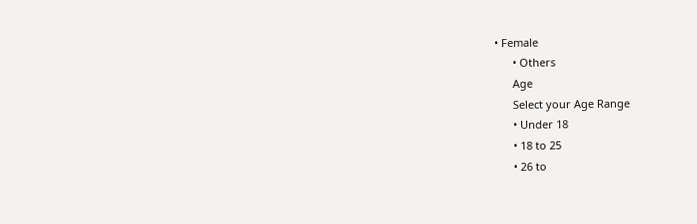• Female
      • Others
      Age
      Select your Age Range
      • Under 18
      • 18 to 25
      • 26 to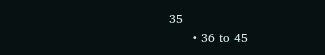35
      • 36 to 45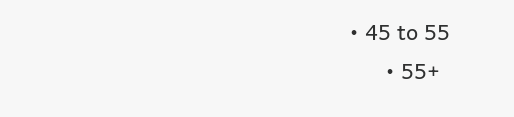• 45 to 55
      • 55+